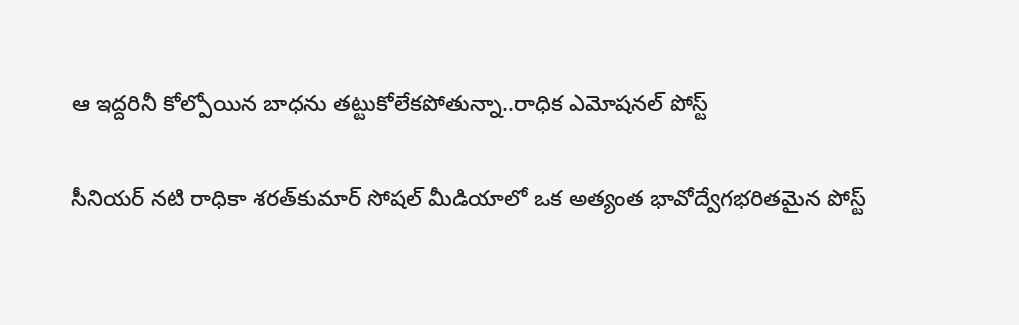ఆ ఇద్దరినీ కోల్పోయిన బాధను తట్టుకోలేకపోతున్నా..రాధిక ఎమోషనల్ పోస్ట్

సీనియర్ నటి రాధికా శరత్‌కుమార్ సోషల్ మీడియాలో ఒక అత్యంత భావోద్వేగభరితమైన పోస్ట్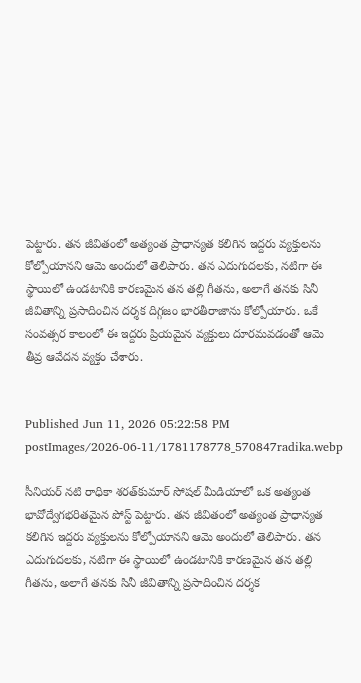పెట్టారు. తన జీవితంలో అత్యంత ప్రాధాన్యత కలిగిన ఇద్దరు వ్యక్తులను కోల్పోయానని ఆమె అందులో తెలిపారు. తన ఎదుగుదలకు, నటిగా ఈ స్థాయిలో ఉండటానికి కారణమైన తన తల్లి గీతను, అలాగే తనకు సినీ జీవితాన్ని ప్రసాదించిన దర్శక దిగ్గజం భారతీరాజాను కోల్పోయారు. ఒకే సంవత్సర కాలంలో ఈ ఇద్దరు ప్రియమైన వ్యక్తులు దూరమవడంతో ఆమె తీవ్ర ఆవేదన వ్యక్తం చేశారు.


Published Jun 11, 2026 05:22:58 PM
postImages/2026-06-11/1781178778_570847radika.webp

సీనియర్ నటి రాధికా శరత్‌కుమార్ సోషల్ మీడియాలో ఒక అత్యంత భావోద్వేగభరితమైన పోస్ట్ పెట్టారు. తన జీవితంలో అత్యంత ప్రాధాన్యత కలిగిన ఇద్దరు వ్యక్తులను కోల్పోయానని ఆమె అందులో తెలిపారు. తన ఎదుగుదలకు, నటిగా ఈ స్థాయిలో ఉండటానికి కారణమైన తన తల్లి గీతను, అలాగే తనకు సినీ జీవితాన్ని ప్రసాదించిన దర్శక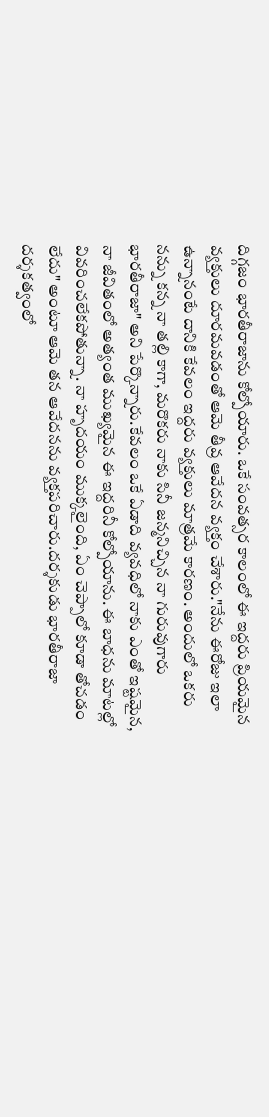దిగ్గజం భారతీరాజాను కోల్పోయారు. ఒకే సంవత్సర కాలంలో ఈ ఇద్దరు ప్రియమైన వ్యక్తులు దూరమవడంతో ఆమె తీవ్ర ఆవేదన వ్యక్తం చేశారు."నేను ఈరోజు ఇలా ఉన్నానంటే దానికి కేవలం ఇద్దరు వ్యక్తులు మాత్రమే కారణం. అందులో ఒకరు నన్ను కన్న నా తల్లి కాగా, మరొకరు నాకు సినీ జన్మనిచ్చిన నా గురువుగారు భారతీరాజా" అని పేర్కొన్నారు.కేవలం ఒకే ఏడాది వ్యవధిలో నాకు ఎంతో ఇష్టమైన, నా జీవితంలో అత్యంత ముఖ్యమైన ఈ ఇద్దరినీ కోల్పోయాను. ఈ బాధను మాటల్లో వివరించలేకపోతున్నా. నా హృదయం ముక్కలైంది, ఏం చెప్పాలో కూడా తోచడం లేదు" అంటూ ఆమె తన ఆవేదనను వ్యక్తపరిచారు.దర్శకుడు భారతీరాజా దర్శకత్వంలో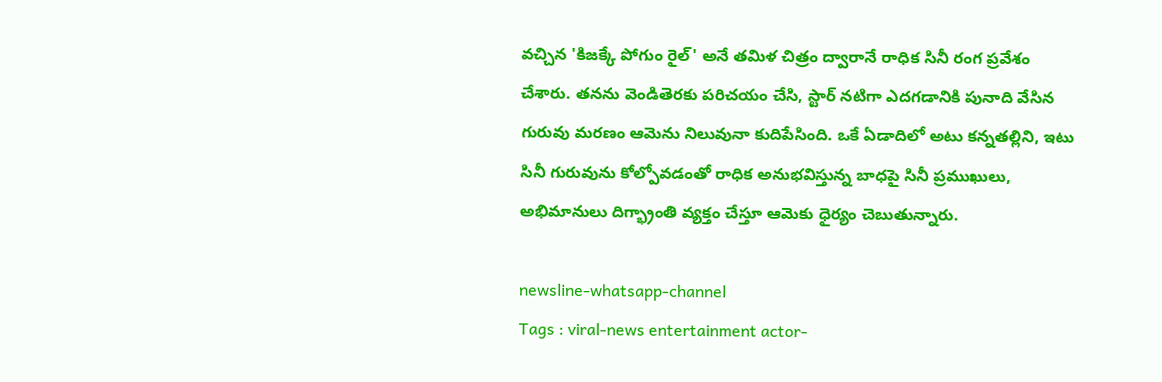వచ్చిన 'కిజక్కే పోగుం రైల్' అనే తమిళ చిత్రం ద్వారానే రాధిక సినీ రంగ ప్రవేశం చేశారు. తనను వెండితెరకు పరిచయం చేసి, స్టార్ నటిగా ఎదగడానికి పునాది వేసిన గురువు మరణం ఆమెను నిలువునా కుదిపేసింది. ఒకే ఏడాదిలో అటు కన్నతల్లిని, ఇటు సినీ గురువును కోల్పోవడంతో రాధిక అనుభవిస్తున్న బాధపై సినీ ప్రముఖులు, అభిమానులు దిగ్భ్రాంతి వ్యక్తం చేస్తూ ఆమెకు ధైర్యం చెబుతున్నారు.

newsline-whatsapp-channel
Tags : viral-news entertainment actor-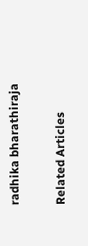radhika bharathiraja

Related Articles